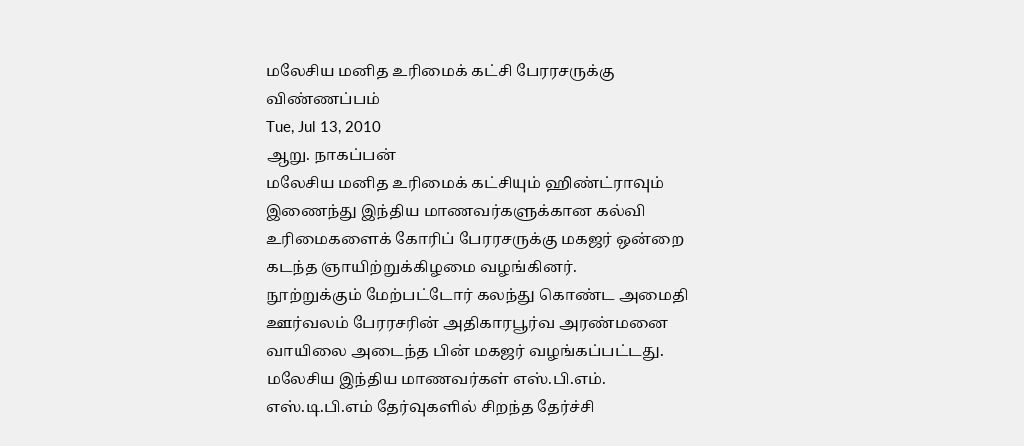மலேசிய மனித உரிமைக் கட்சி பேரரசருக்கு விண்ணப்பம்
Tue, Jul 13, 2010
ஆறு. நாகப்பன்
மலேசிய மனித உரிமைக் கட்சியும் ஹிண்ட்ராவும் இணைந்து இந்திய மாணவர்களுக்கான கல்வி உரிமைகளைக் கோரிப் பேரரசருக்கு மகஜர் ஒன்றை கடந்த ஞாயிற்றுக்கிழமை வழங்கினர்.
நூற்றுக்கும் மேற்பட்டோர் கலந்து கொண்ட அமைதி ஊர்வலம் பேரரசரின் அதிகாரபூர்வ அரண்மனை வாயிலை அடைந்த பின் மகஜர் வழங்கப்பட்டது.
மலேசிய இந்திய மாணவர்கள் எஸ்.பி.எம். எஸ்.டி.பி.எம் தேர்வுகளில் சிறந்த தேர்ச்சி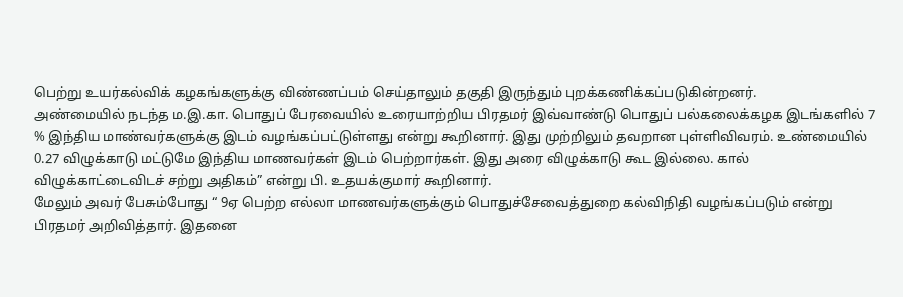பெற்று உயர்கல்விக் கழகங்களுக்கு விண்ணப்பம் செய்தாலும் தகுதி இருந்தும் புறக்கணிக்கப்படுகின்றனர்.
அண்மையில் நடந்த ம.இ.கா. பொதுப் பேரவையில் உரையாற்றிய பிரதமர் இவ்வாண்டு பொதுப் பல்கலைக்கழக இடங்களில் 7 % இந்திய மாண்வர்களுக்கு இடம் வழங்கப்பட்டுள்ளது என்று கூறினார். இது முற்றிலும் தவறான புள்ளிவிவரம். உண்மையில் 0.27 விழுக்காடு மட்டுமே இந்திய மாணவர்கள் இடம் பெற்றார்கள். இது அரை விழுக்காடு கூட இல்லை. கால் விழுக்காட்டைவிடச் சற்று அதிகம்” என்று பி. உதயக்குமார் கூறினார்.
மேலும் அவர் பேசும்போது “ 9ஏ பெற்ற எல்லா மாணவர்களுக்கும் பொதுச்சேவைத்துறை கல்விநிதி வழங்கப்படும் என்று பிரதமர் அறிவித்தார். இதனை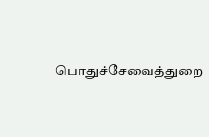பொதுச்சேவைத்துறை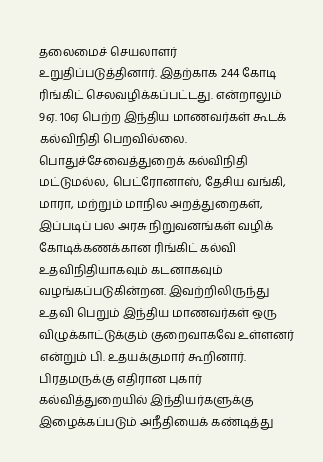தலைமைச் செயலாளர் உறுதிப்படுத்தினார். இதற்காக 244 கோடி ரிங்கிட் செலவழிக்கப்பட்டது. என்றாலும் 9ஏ. 10ஏ பெற்ற இந்திய மாணவர்கள் கூடக் கல்விநிதி பெறவில்லை.
பொதுச்சேவைத்துறைக் கல்விநிதி மட்டுமல்ல, பெட்ரோனாஸ், தேசிய வங்கி, மாரா, மற்றும் மாநில அறத்துறைகள், இப்படிப் பல அரசு நிறுவனங்கள் வழிக் கோடிக்கணக்கான ரிங்கிட் கல்வி உதவிநிதியாகவும் கடனாகவும் வழங்கப்படுகின்றன. இவற்றிலிருந்து உதவி பெறும் இந்திய மாணவர்கள் ஒரு விழுக்காட்டுக்கும் குறைவாகவே உள்ளனர் என்றும் பி. உதயக்குமார் கூறினார்.
பிரதமருக்கு எதிரான புகார்
கல்வித்துறையில் இந்தியர்களுக்கு இழைக்கப்படும் அநீதியைக் கண்டித்து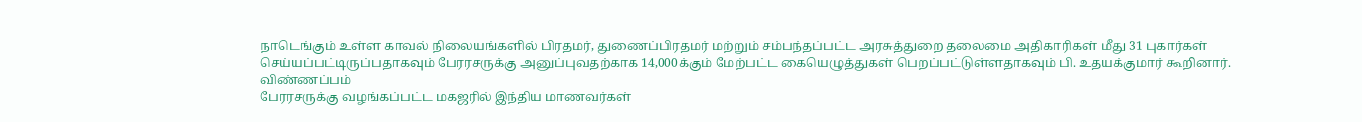நாடெங்கும் உள்ள காவல் நிலையங்களில் பிரதமர், துணைப்பிரதமர் மற்றும் சம்பந்தப்பட்ட அரசுத்துறை தலைமை அதிகாரிகள் மீது 31 புகார்கள் செய்யப்பட்டிருப்பதாகவும் பேரரசருக்கு அனுப்புவதற்காக 14,000க்கும் மேற்பட்ட கையெழுத்துகள் பெறப்பட்டுள்ளதாகவும் பி. உதயக்குமார் கூறினார்.
விண்ணப்பம்
பேரரசருக்கு வழங்கப்பட்ட மகஜரில் இந்திய மாணவர்கள்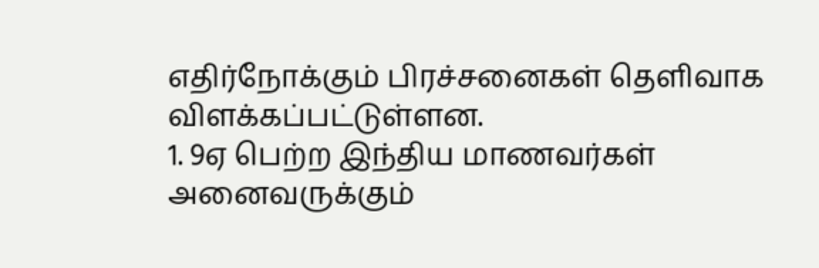எதிர்நோக்கும் பிரச்சனைகள் தெளிவாக விளக்கப்பட்டுள்ளன.
1. 9ஏ பெற்ற இந்திய மாணவர்கள் அனைவருக்கும்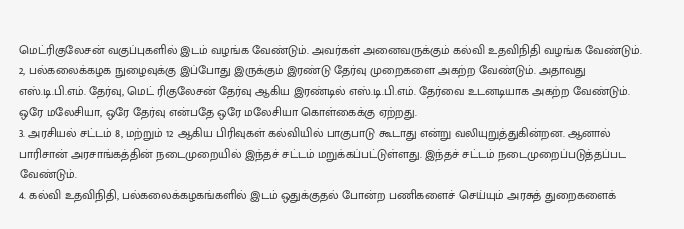மெட்ரிகுலேசன் வகுப்புகளில் இடம் வழங்க வேண்டும். அவர்கள் அனைவருக்கும் கல்வி உதவிநிதி வழங்க வேண்டும்.
2, பல்கலைக்கழக நுழைவுக்கு இப்போது இருக்கும் இரண்டு தேர்வு முறைகளை அகற்ற வேண்டும். அதாவது எஸ்.டி.பி.எம். தேர்வு, மெட் ரிகுலேசன் தேர்வு ஆகிய இரண்டில் எஸ்.டி.பி.எம். தேர்வை உடனடியாக அகற்ற வேண்டும். ஒரே மலேசியா, ஒரே தேர்வு என்பதே ஒரே மலேசியா கொள்கைக்கு ஏற்றது.
3. அரசியல் சட்டம் 8, மற்றும் 12 ஆகிய பிரிவுகள் கல்வியில் பாகுபாடு கூடாது என்று வலியுறுத்துகின்றன. ஆனால் பாரிசான் அரசாங்கத்தின் நடைமுறையில் இந்தச் சட்டம் மறுக்கப்பட்டுள்ளது. இந்தச் சட்டம் நடைமுறைப்படுத்தப்பட வேண்டும்.
4. கல்வி உதவிநிதி, பல்கலைக்கழகங்களில் இடம் ஒதுக்குதல் போன்ற பணிகளைச் செய்யும் அரசுத் துறைகளைக்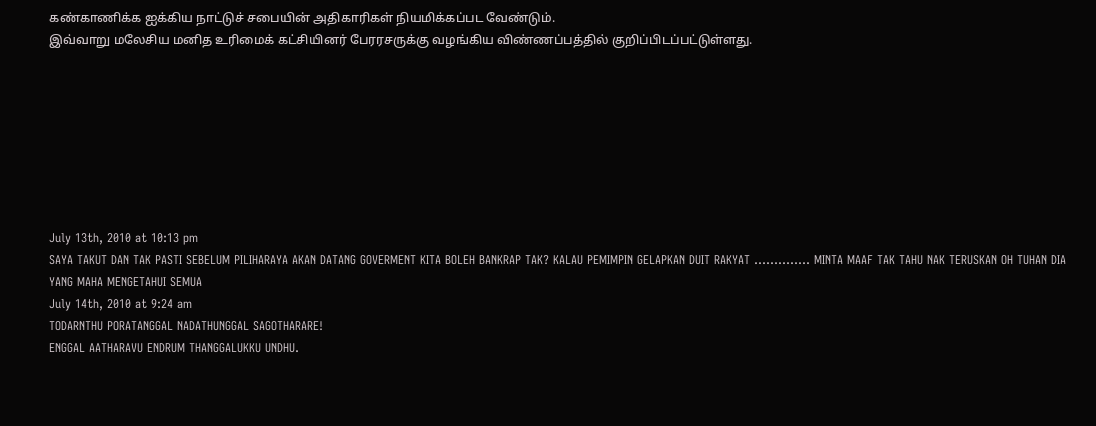கண்காணிக்க ஐக்கிய நாட்டுச் சபையின் அதிகாரிகள் நியமிக்கப்பட வேண்டும்.
இவ்வாறு மலேசிய மனித உரிமைக் கட்சியினர் பேரரசருக்கு வழங்கிய விண்ணப்பத்தில் குறிப்பிடப்பட்டுள்ளது.








July 13th, 2010 at 10:13 pm
SAYA TAKUT DAN TAK PASTI SEBELUM PILIHARAYA AKAN DATANG GOVERMENT KITA BOLEH BANKRAP TAK? KALAU PEMIMPIN GELAPKAN DUIT RAKYAT ………….. MINTA MAAF TAK TAHU NAK TERUSKAN OH TUHAN DIA YANG MAHA MENGETAHUI SEMUA
July 14th, 2010 at 9:24 am
TODARNTHU PORATANGGAL NADATHUNGGAL SAGOTHARARE!
ENGGAL AATHARAVU ENDRUM THANGGALUKKU UNDHU.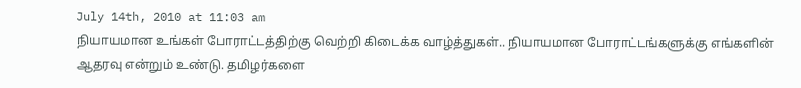July 14th, 2010 at 11:03 am
நியாயமான உங்கள் போராட்டத்திற்கு வெற்றி கிடைக்க வாழ்த்துகள்.. நியாயமான போராட்டங்களுக்கு எங்களின் ஆதரவு என்றும் உண்டு. தமிழர்களை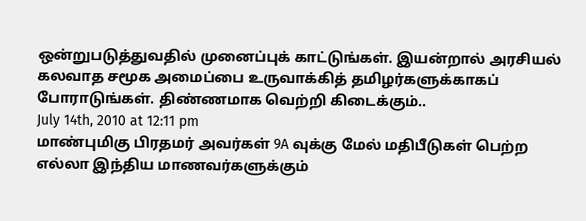ஒன்றுபடுத்துவதில் முனைப்புக் காட்டுங்கள். இயன்றால் அரசியல் கலவாத சமூக அமைப்பை உருவாக்கித் தமிழர்களுக்காகப் போராடுங்கள். திண்ணமாக வெற்றி கிடைக்கும்..
July 14th, 2010 at 12:11 pm
மாண்புமிகு பிரதமர் அவர்கள் 9A வுக்கு மேல் மதிபீடுகள் பெற்ற எல்லா இந்திய மாணவர்களுக்கும்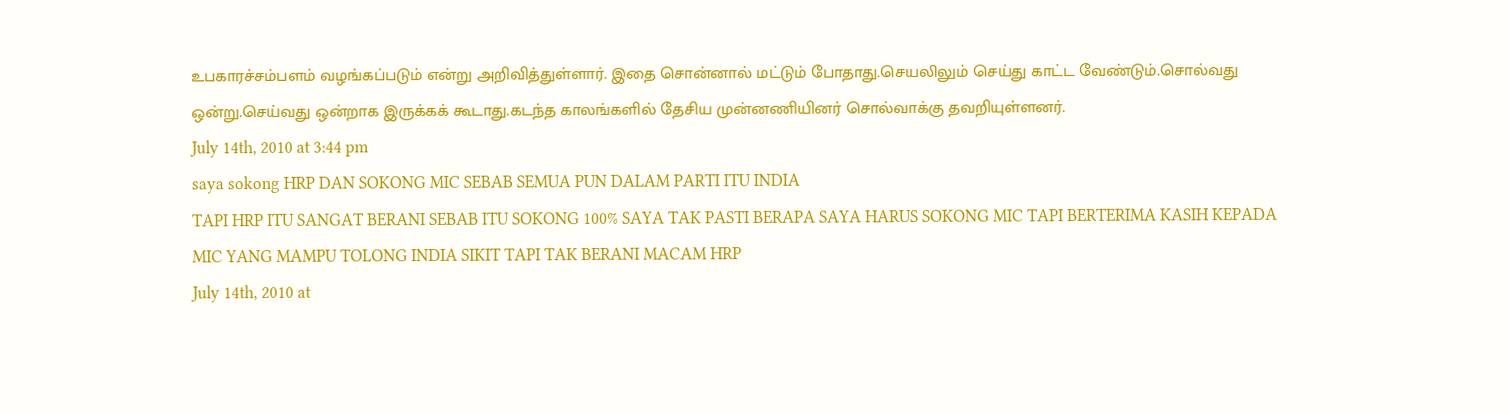உபகாரச்சம்பளம் வழங்கப்படும் என்று அறிவித்துள்ளார். இதை சொன்னால் மட்டும் போதாது.செயலிலும் செய்து காட்ட வேண்டும்.சொல்வது ஒன்று.செய்வது ஒன்றாக இருக்கக் கூடாது.கடந்த காலங்களில் தேசிய முன்னணியினர் சொல்வாக்கு தவறியுள்ளனர்.
July 14th, 2010 at 3:44 pm
saya sokong HRP DAN SOKONG MIC SEBAB SEMUA PUN DALAM PARTI ITU INDIA
TAPI HRP ITU SANGAT BERANI SEBAB ITU SOKONG 100% SAYA TAK PASTI BERAPA SAYA HARUS SOKONG MIC TAPI BERTERIMA KASIH KEPADA MIC YANG MAMPU TOLONG INDIA SIKIT TAPI TAK BERANI MACAM HRP
July 14th, 2010 at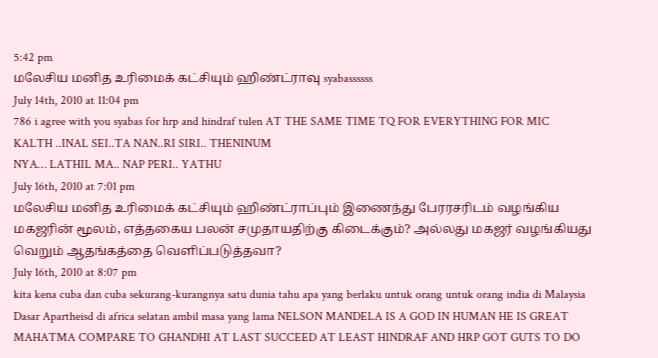5:42 pm
மலேசிய மனித உரிமைக் கட்சியும் ஹிண்ட்ராவு syabassssss
July 14th, 2010 at 11:04 pm
786 i agree with you syabas for hrp and hindraf tulen AT THE SAME TIME TQ FOR EVERYTHING FOR MIC
KALTH ..INAL SEI..TA NAN..RI SIRI.. THENINUM
NYA… LATHIL MA.. NAP PERI.. YATHU
July 16th, 2010 at 7:01 pm
மலேசிய மனித உரிமைக் கட்சியும் ஹிண்ட்ராப்பும் இணைந்து பேரரசரிடம் வழங்கிய மகஜரின் மூலம், எத்தகைய பலன் சமுதாயதிற்கு கிடைக்கும்? அல்லது மகஜர் வழங்கியது வெறும் ஆதங்கத்தை வெளிப்படுத்தவா?
July 16th, 2010 at 8:07 pm
kita kena cuba dan cuba sekurang-kurangnya satu dunia tahu apa yang berlaku untuk orang untuk orang india di Malaysia
Dasar Apartheisd di africa selatan ambil masa yang lama NELSON MANDELA IS A GOD IN HUMAN HE IS GREAT MAHATMA COMPARE TO GHANDHI AT LAST SUCCEED AT LEAST HINDRAF AND HRP GOT GUTS TO DO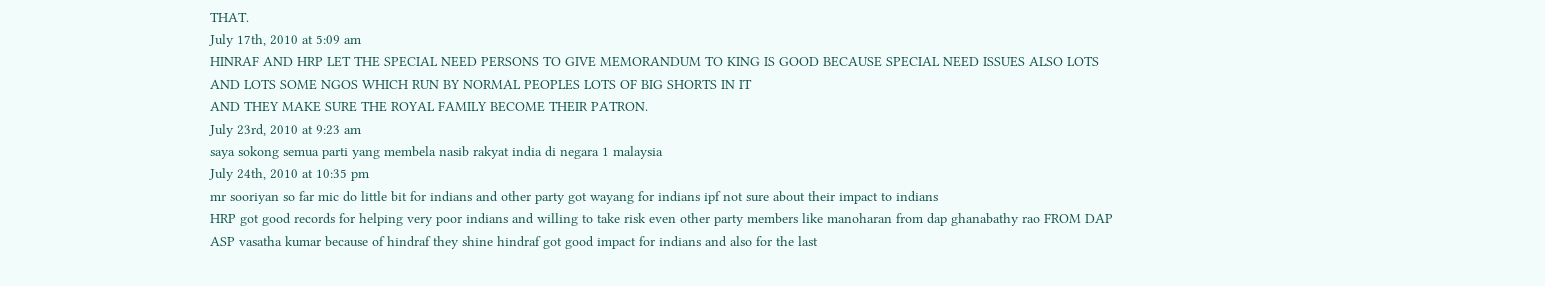THAT.
July 17th, 2010 at 5:09 am
HINRAF AND HRP LET THE SPECIAL NEED PERSONS TO GIVE MEMORANDUM TO KING IS GOOD BECAUSE SPECIAL NEED ISSUES ALSO LOTS AND LOTS SOME NGOS WHICH RUN BY NORMAL PEOPLES LOTS OF BIG SHORTS IN IT
AND THEY MAKE SURE THE ROYAL FAMILY BECOME THEIR PATRON.
July 23rd, 2010 at 9:23 am
saya sokong semua parti yang membela nasib rakyat india di negara 1 malaysia
July 24th, 2010 at 10:35 pm
mr sooriyan so far mic do little bit for indians and other party got wayang for indians ipf not sure about their impact to indians
HRP got good records for helping very poor indians and willing to take risk even other party members like manoharan from dap ghanabathy rao FROM DAP ASP vasatha kumar because of hindraf they shine hindraf got good impact for indians and also for the last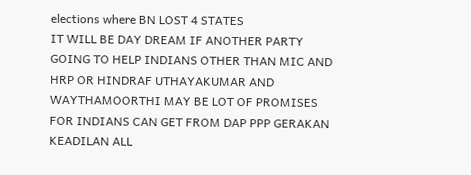elections where BN LOST 4 STATES
IT WILL BE DAY DREAM IF ANOTHER PARTY GOING TO HELP INDIANS OTHER THAN MIC AND HRP OR HINDRAF UTHAYAKUMAR AND WAYTHAMOORTHI MAY BE LOT OF PROMISES FOR INDIANS CAN GET FROM DAP PPP GERAKAN KEADILAN ALL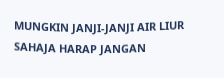MUNGKIN JANJI-JANJI AIR LIUR SAHAJA HARAP JANGAN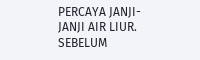PERCAYA JANJI-JANJI AIR LIUR. SEBELUM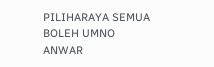PILIHARAYA SEMUA BOLEH UMNO ANWAR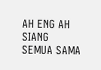AH ENG AH SIANG SEMUA SAMA